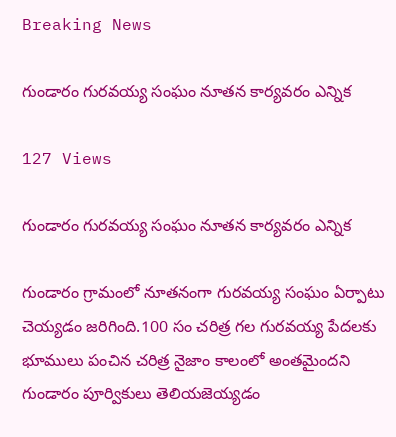Breaking News

గుండారం గురవయ్య సంఘం నూతన కార్యవరం ఎన్నిక

127 Views

గుండారం గురవయ్య సంఘం నూతన కార్యవరం ఎన్నిక

గుండారం గ్రామంలో నూతనంగా గురవయ్య సంఘం ఏర్పాటు చెయ్యడం జరిగింది.100 సం చరిత్ర గల గురవయ్య పేదలకు భూములు పంచిన చరిత్ర నైజాం కాలంలో అంతమైందని గుండారం పూర్వికులు తెలియజెయ్యడం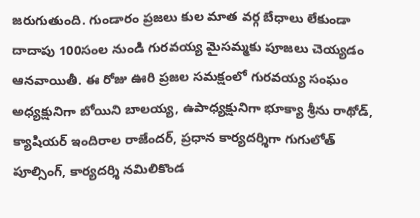జరుగుతుంది. గుండారం ప్రజలు కుల మాత వర్గ బేధాలు లేకుండా దాదాపు 100సంల నుండి గురవయ్య మైసమ్మకు పూజలు చెయ్యడం ఆనవాయితీ. ఈ రోజు ఊరి ప్రజల సమక్షంలో గురవయ్య సంఘం అధ్యక్షునిగా బోయిని బాలయ్య, ఉపాధ్యక్షునిగా భూక్యా శ్రీను రాథోడ్, క్యాషియర్ ఇందిరాల రాజేందర్, ప్రధాన కార్యదర్శిగా గుగులోత్ పూల్సింగ్, కార్యదర్శి నమిలికొండ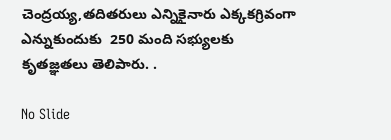చెంద్రయ్య,తదితరులు ఎన్నికైనారు ఎక్కకగ్రివంగా ఎన్నుకుందుకు  250 మంది సభ్యులకు  కృతజ్ఞతలు తెలిపారు. .

No Slide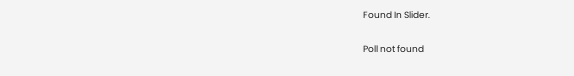Found In Slider.

Poll not found